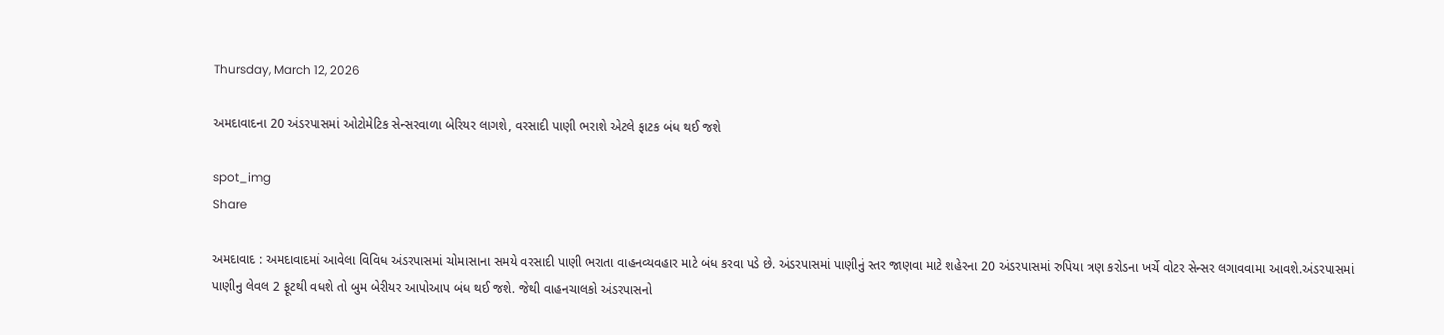Thursday, March 12, 2026

અમદાવાદના 20 અંડરપાસમાં ઓટોમેટિક સેન્સરવાળા બેરિયર લાગશે, વરસાદી પાણી ભરાશે એટલે ફાટક બંધ થઈ જશે

spot_img
Share

અમદાવાદ : અમદાવાદમાં આવેલા વિવિધ અંડરપાસમાં ચોમાસાના સમયે વરસાદી પાણી ભરાતા વાહનવ્યવહાર માટે બંધ કરવા પડે છે. અંડરપાસમાં પાણીનું સ્તર જાણવા માટે શહેરના 20 અંડરપાસમાં રુપિયા ત્રણ કરોડના ખર્ચે વોટર સેન્સર લગાવવામા આવશે.અંડરપાસમાં પાણીનુ લેવલ 2 ફૂટથી વધશે તો બુમ બેરીયર આપોઆપ બંધ થઈ જશે. જેથી વાહનચાલકો અંડરપાસનો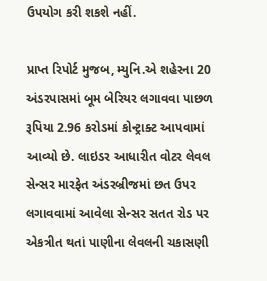ઉપયોગ કરી શકશે નહીં.

પ્રાપ્ત રિપોર્ટ મુજબ, મ્યુનિ.એ શહેરના 20 અંડરપાસમાં બૂમ બેરિયર લગાવવા પાછળ રૂપિયા 2.96 કરોડમાં કોન્ટ્રાક્ટ આપવામાં આવ્યો છે. લાઇડર આધારીત વોટર લેવલ સેન્સર મારફેત અંડરબ્રીજમાં છત ઉપર લગાવવામાં આવેલા સેન્સર સતત રોડ પર એકત્રીત થતાં પાણીના લેવલની ચકાસણી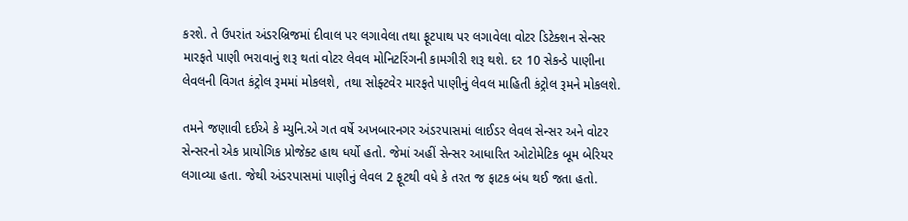કરશે. તે ઉપરાંત અંડરબ્રિજમાં દીવાલ પર લગાવેલા તથા ફૂટપાથ પર લગાવેલા વોટર ડિટેક્શન સેન્સર મારફતે પાણી ભરાવાનું શરૂ થતાં વોટર લેવલ મોનિટરિંગની કામગીરી શરૂ થશે. દર 10 સેકન્ડે પાણીના લેવલની વિગત કંટ્રોલ રૂમમાં મોકલશે, તથા સોફ્ટવેર મારફતે પાણીનું લેવલ માહિતી કંટ્રોલ રૂમને મોકલશે.

તમને જણાવી દઈએ કે મ્યુનિ.એ ગત વર્ષે અખબારનગર અંડરપાસમાં લાઈડર લેવલ સેન્સર અને વોટર સેન્સરનો એક પ્રાયોગિક પ્રોજેક્ટ હાથ ધર્યો હતો. જેમાં અહીં સેન્સર આધારિત ઓટોમેટિક બૂમ બેરિયર લગાવ્યા હતા. જેથી અંડરપાસમાં પાણીનું લેવલ 2 ફૂટથી વધે કે તરત જ ફાટક બંધ થઈ જતા હતો.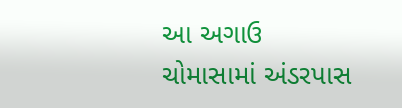આ અગાઉ ચોમાસામાં અંડરપાસ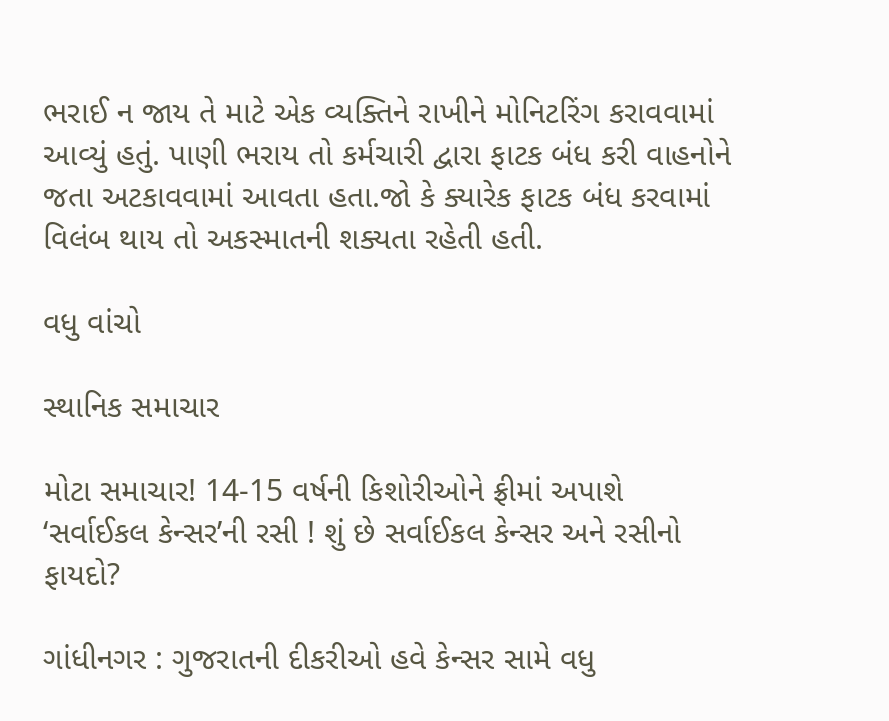ભરાઈ ન જાય તે માટે એક વ્યક્તિને રાખીને મોનિટરિંગ કરાવવામાં આવ્યું હતું. પાણી ભરાય તો કર્મચારી દ્વારા ફાટક બંધ કરી વાહનોને જતા અટકાવવામાં આવતા હતા.જો કે ક્યારેક ફાટક બંધ કરવામાં વિલંબ થાય તો અકસ્માતની શક્યતા રહેતી હતી.

વધુ વાંચો

સ્થાનિક સમાચાર

મોટા સમાચાર! 14-15 વર્ષની કિશોરીઓને ફ્રીમાં અપાશે ‘સર્વાઈકલ કેન્સર’ની રસી ! શું છે સર્વાઈકલ કેન્સર અને રસીનો ફાયદો?

ગાંધીનગર : ગુજરાતની દીકરીઓ હવે કેન્સર સામે વધુ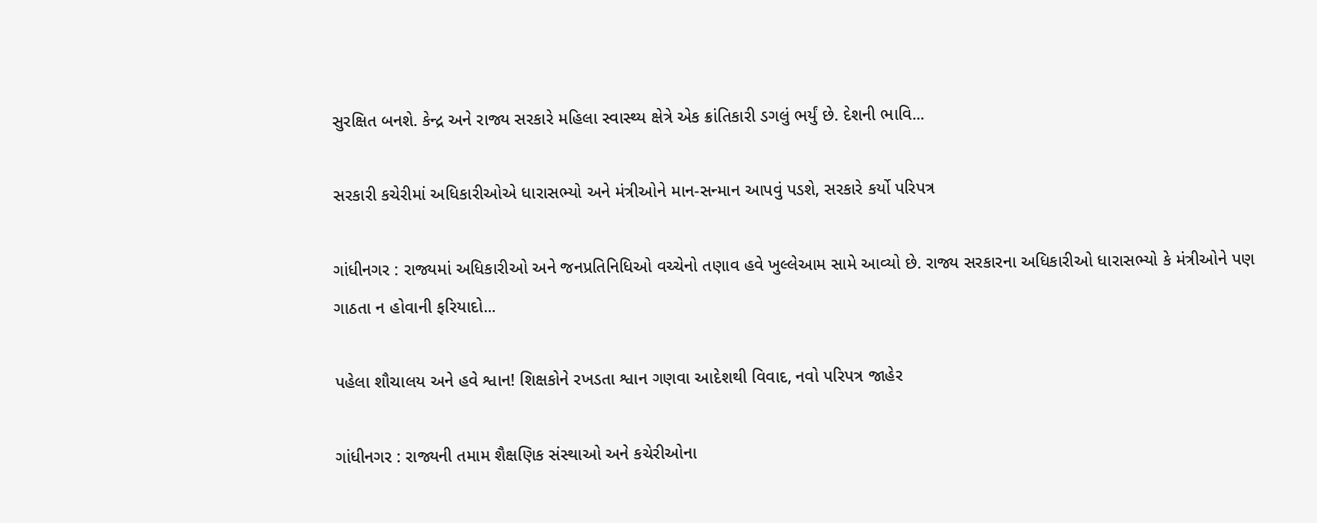સુરક્ષિત બનશે. કેન્દ્ર અને રાજ્ય સરકારે મહિલા સ્વાસ્થ્ય ક્ષેત્રે એક ક્રાંતિકારી ડગલું ભર્યું છે. દેશની ભાવિ...

સરકારી કચેરીમાં અધિકારીઓએ ધારાસભ્યો અને મંત્રીઓને માન-સન્માન આપવું પડશે, સરકારે કર્યો પરિપત્ર

ગાંધીનગર : રાજ્યમાં અધિકારીઓ અને જનપ્રતિનિધિઓ વચ્ચેનો તણાવ હવે ખુલ્લેઆમ સામે આવ્યો છે. રાજ્ય સરકારના અધિકારીઓ ધારાસભ્યો કે મંત્રીઓને પણ ગાઠતા ન હોવાની ફરિયાદો...

પહેલા શૌચાલય અને હવે શ્વાન! શિક્ષકોને રખડતા શ્વાન ગણવા આદેશથી વિવાદ, નવો પરિપત્ર જાહેર

ગાંધીનગર : રાજ્યની તમામ શૈક્ષણિક સંસ્થાઓ અને કચેરીઓના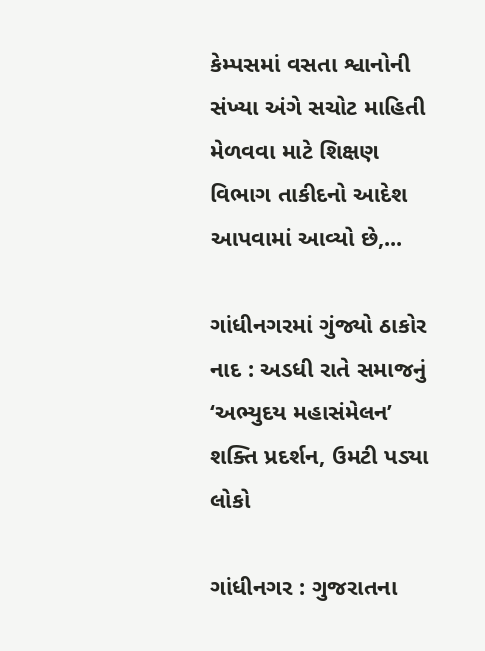કેમ્પસમાં વસતા શ્વાનોની સંખ્યા અંગે સચોટ માહિતી મેળવવા માટે શિક્ષણ વિભાગ તાકીદનો આદેશ આપવામાં આવ્યો છે,...

ગાંધીનગરમાં ગુંજ્યો ઠાકોર નાદ : અડધી રાતે સમાજનું ‘અભ્યુદય મહાસંમેલન’ શક્તિ પ્રદર્શન, ઉમટી પડ્યા લોકો

ગાંધીનગર : ગુજરાતના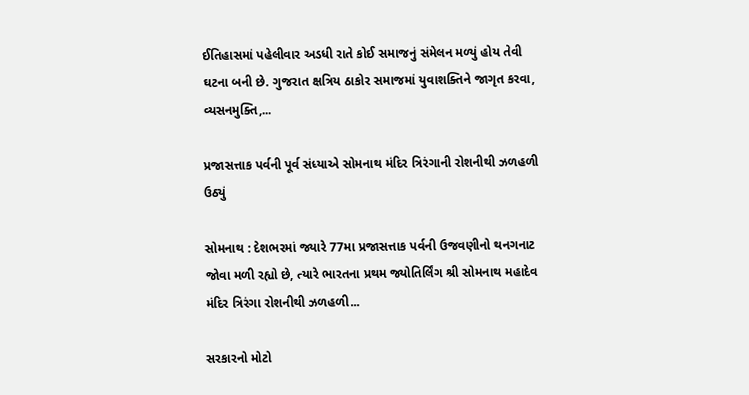ઈતિહાસમાં પહેલીવાર અડધી રાતે કોઈ સમાજનું સંમેલન મળ્યું હોય તેવી ઘટના બની છે. ગુજરાત ક્ષત્રિય ઠાકોર સમાજમાં યુવાશક્તિને જાગૃત કરવા, વ્યસનમુક્તિ,...

પ્રજાસત્તાક પર્વની પૂર્વ સંધ્યાએ સોમનાથ મંદિર ત્રિરંગાની રોશનીથી ઝળહળી ઉઠ્યું

સોમનાથ : દેશભરમાં જ્યારે 77મા પ્રજાસત્તાક પર્વની ઉજવણીનો થનગનાટ જોવા મળી રહ્યો છે, ત્યારે ભારતના પ્રથમ જ્યોતિર્લિંગ શ્રી સોમનાથ મહાદેવ મંદિર ત્રિરંગા રોશનીથી ઝળહળી...

સરકારનો મોટો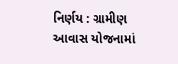નિર્ણય : ગ્રામીણ આવાસ યોજનામાં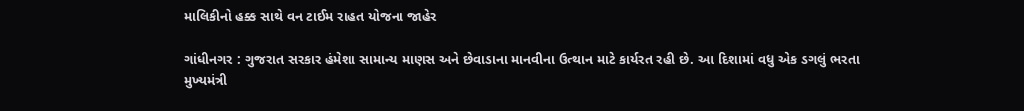માલિકીનો હક્ક સાથે વન ટાઈમ રાહત યોજના જાહેર

ગાંધીનગર : ગુજરાત સરકાર હંમેશા સામાન્ય માણસ અને છેવાડાના માનવીના ઉત્થાન માટે કાર્યરત રહી છે. આ દિશામાં વધુ એક ડગલું ભરતા મુખ્યમંત્રી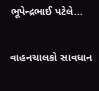ભૂપેન્દ્રભાઈ પટેલે...

વાહનચાલકો સાવધાન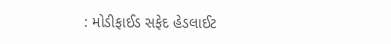: મોડીફાઈડ સફેદ હેડલાઈટ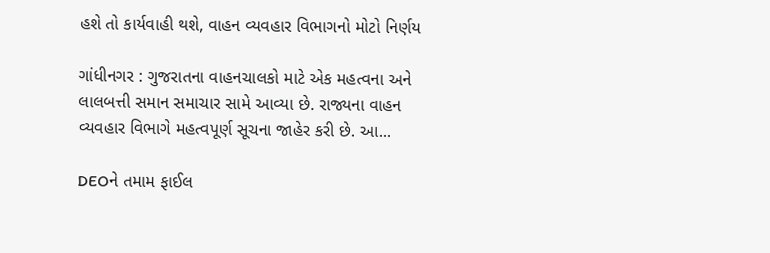હશે તો કાર્યવાહી થશે, વાહન વ્યવહાર વિભાગનો મોટો નિર્ણય

ગાંધીનગર : ગુજરાતના વાહનચાલકો માટે એક મહત્વના અને લાલબત્તી સમાન સમાચાર સામે આવ્યા છે. રાજ્યના વાહન વ્યવહાર વિભાગે મહત્વપૂર્ણ સૂચના જાહેર કરી છે. આ...

DEOને તમામ ફાઈલ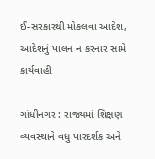ઈ-સરકારથી મોકલવા આદેશ, આદેશનું પાલન ન કરનાર સામે કાર્યવાહી

ગાંધીનગર : રાજ્યમાં શિક્ષણ વ્યવસ્થાને વધુ પારદર્શક અને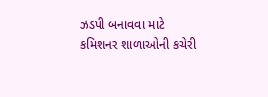ઝડપી બનાવવા માટે કમિશનર શાળાઓની કચેરી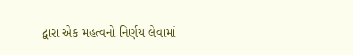દ્વારા એક મહત્વનો નિર્ણય લેવામાં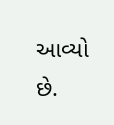આવ્યો છે.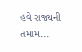હવે રાજ્યની તમામ...